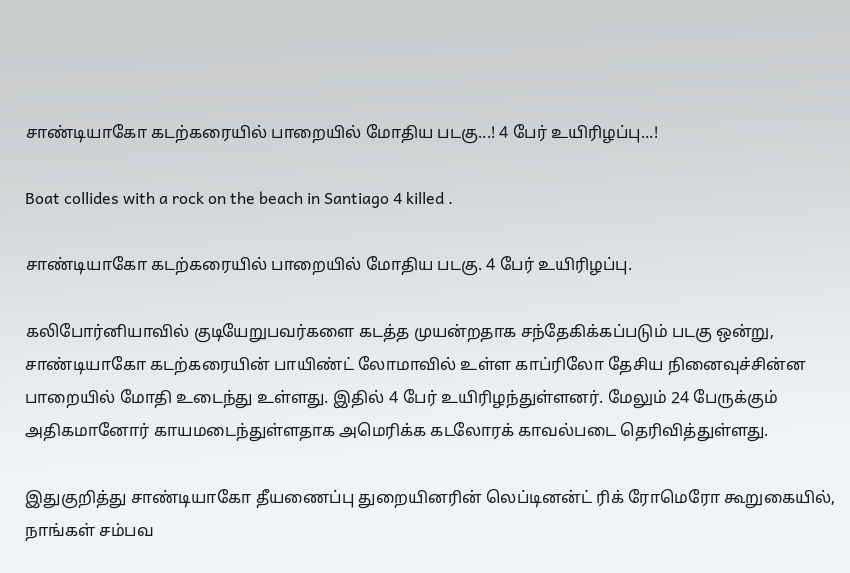சாண்டியாகோ கடற்கரையில் பாறையில் மோதிய படகு...! 4 பேர் உயிரிழப்பு...!

Boat collides with a rock on the beach in Santiago 4 killed .

சாண்டியாகோ கடற்கரையில் பாறையில் மோதிய படகு. 4 பேர் உயிரிழப்பு.

கலிபோர்னியாவில் குடியேறுபவர்களை கடத்த முயன்றதாக சந்தேகிக்கப்படும் படகு ஒன்று, சாண்டியாகோ கடற்கரையின் பாயிண்ட் லோமாவில் உள்ள காப்ரிலோ தேசிய நினைவுச்சின்ன பாறையில் மோதி உடைந்து உள்ளது. இதில் 4 பேர் உயிரிழந்துள்ளனர். மேலும் 24 பேருக்கும் அதிகமானோர் காயமடைந்துள்ளதாக அமெரிக்க கடலோரக் காவல்படை தெரிவித்துள்ளது.

இதுகுறித்து சாண்டியாகோ தீயணைப்பு துறையினரின் லெப்டினன்ட் ரிக் ரோமெரோ கூறுகையில், நாங்கள் சம்பவ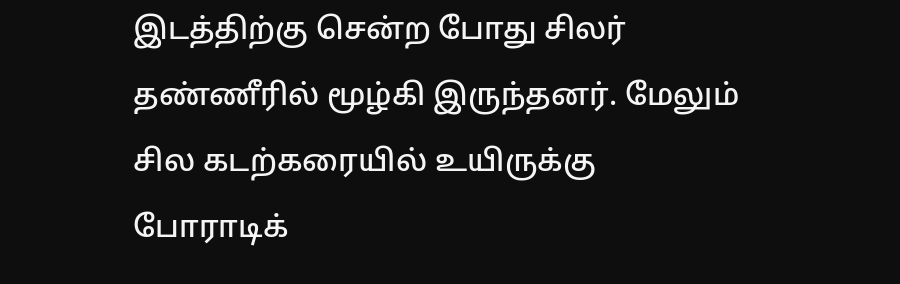இடத்திற்கு சென்ற போது சிலர் தண்ணீரில் மூழ்கி இருந்தனர். மேலும் சில கடற்கரையில் உயிருக்கு போராடிக்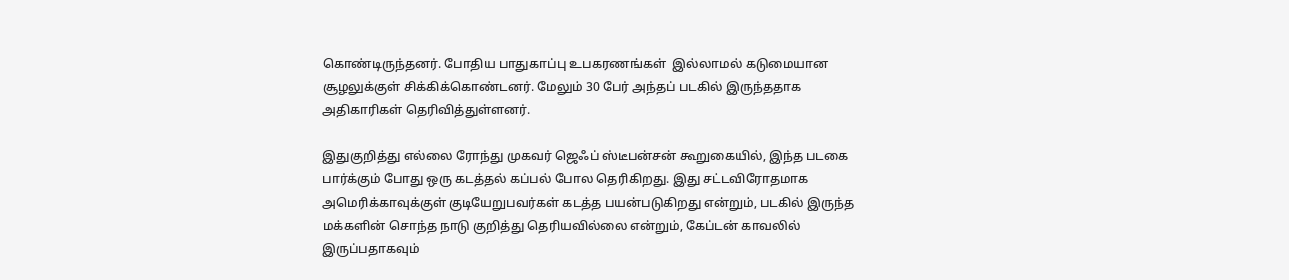கொண்டிருந்தனர். போதிய பாதுகாப்பு உபகரணங்கள்  இல்லாமல் கடுமையான சூழலுக்குள் சிக்கிக்கொண்டனர். மேலும் 30 பேர் அந்தப் படகில் இருந்ததாக அதிகாரிகள் தெரிவித்துள்ளனர்.

இதுகுறித்து எல்லை ரோந்து முகவர் ஜெஃப் ஸ்டீபன்சன் கூறுகையில், இந்த படகை  பார்க்கும் போது ஒரு கடத்தல் கப்பல் போல தெரிகிறது. இது சட்டவிரோதமாக அமெரிக்காவுக்குள் குடியேறுபவர்கள் கடத்த பயன்படுகிறது என்றும், படகில் இருந்த மக்களின் சொந்த நாடு குறித்து தெரியவில்லை என்றும், கேப்டன் காவலில் இருப்பதாகவும்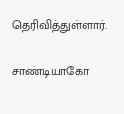தெரிவித்துள்ளார்.

சாண்டியாகோ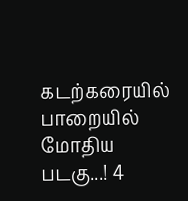கடற்கரையில் பாறையில் மோதிய படகு...! 4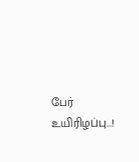பேர் உயிரிழப்பு...!